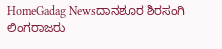HomeGadag Newsದಾನಶೂರ ಶಿರಸಂಗಿ ಲಿಂಗರಾಜರು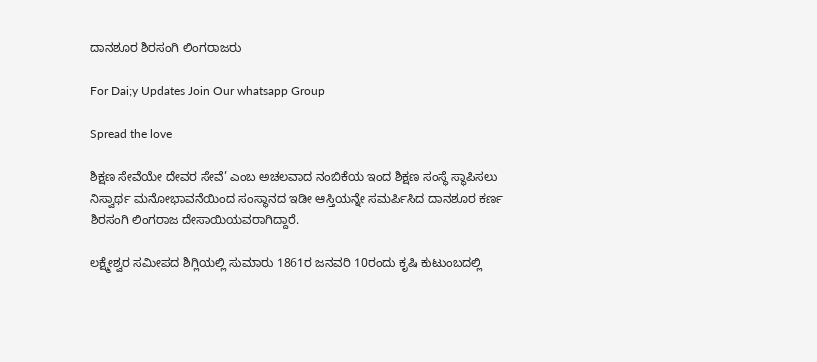ದಾನಶೂರ ಶಿರಸಂಗಿ ಲಿಂಗರಾಜರು

For Dai;y Updates Join Our whatsapp Group

Spread the love

ಶಿಕ್ಷಣ ಸೇವೆಯೇ ದೇವರ ಸೇವೆ’ ಎಂಬ ಅಚಲವಾದ ನಂಬಿಕೆಯ ಇಂದ ಶಿಕ್ಷಣ ಸಂಸ್ಥೆ ಸ್ಥಾಪಿಸಲು ನಿಸ್ವಾರ್ಥ ಮನೋಭಾವನೆಯಿಂದ ಸಂಸ್ಥಾನದ ಇಡೀ ಆಸ್ತಿಯನ್ನೇ ಸಮರ್ಪಿಸಿದ ದಾನಶೂರ ಕರ್ಣ ಶಿರಸಂಗಿ ಲಿಂಗರಾಜ ದೇಸಾಯಿಯವರಾಗಿದ್ದಾರೆ.

ಲಕ್ಷ್ಮೇಶ್ವರ ಸಮೀಪದ ಶಿಗ್ಲಿಯಲ್ಲಿ ಸುಮಾರು 1861ರ ಜನವರಿ 10ರಂದು ಕೃಷಿ ಕುಟುಂಬದಲ್ಲಿ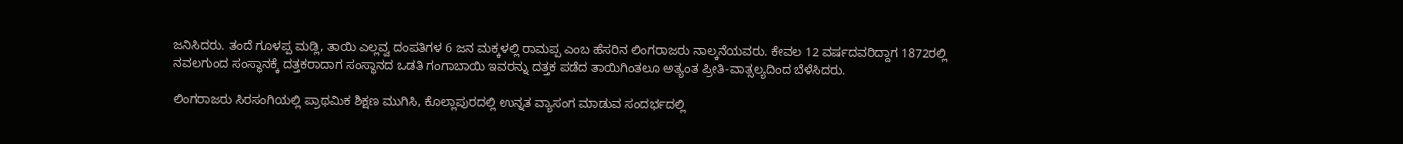ಜನಿಸಿದರು. ತಂದೆ ಗೂಳಪ್ಪ ಮಡ್ಲಿ, ತಾಯಿ ಎಲ್ಲವ್ವ ದಂಪತಿಗಳ 6 ಜನ ಮಕ್ಕಳಲ್ಲಿ ರಾಮಪ್ಪ ಎಂಬ ಹೆಸರಿನ ಲಿಂಗರಾಜರು ನಾಲ್ಕನೆಯವರು. ಕೇವಲ 12 ವರ್ಷದವರಿದ್ದಾಗ 1872ರಲ್ಲಿ ನವಲಗುಂದ ಸಂಸ್ಥಾನಕ್ಕೆ ದತ್ತಕರಾದಾಗ ಸಂಸ್ಥಾನದ ಒಡತಿ ಗಂಗಾಬಾಯಿ ಇವರನ್ನು ದತ್ತಕ ಪಡೆದ ತಾಯಿಗಿಂತಲೂ ಅತ್ಯಂತ ಪ್ರೀತಿ-ವಾತ್ಸಲ್ಯದಿಂದ ಬೆಳೆಸಿದರು.

ಲಿಂಗರಾಜರು ಸಿರಸಂಗಿಯಲ್ಲಿ ಪ್ರಾಥಮಿಕ ಶಿಕ್ಷಣ ಮುಗಿಸಿ, ಕೊಲ್ಲಾಪುರದಲ್ಲಿ ಉನ್ನತ ವ್ಯಾಸಂಗ ಮಾಡುವ ಸಂದರ್ಭದಲ್ಲಿ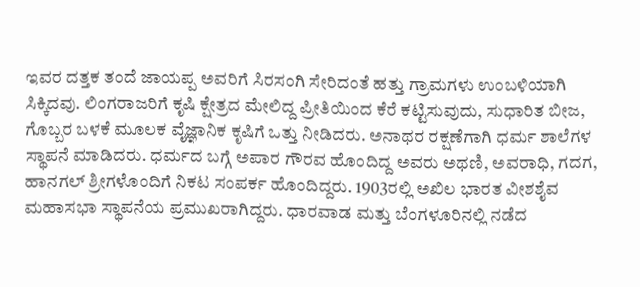ಇವರ ದತ್ತಕ ತಂದೆ ಜಾಯಪ್ಪ ಅವರಿಗೆ ಸಿರಸಂಗಿ ಸೇರಿದಂತೆ ಹತ್ತು ಗ್ರಾಮಗಳು ಉಂಬಳಿಯಾಗಿ ಸಿಕ್ಕಿದವು. ಲಿಂಗರಾಜರಿಗೆ ಕೃಷಿ ಕ್ಷೇತ್ರದ ಮೇಲಿದ್ದ ಪ್ರೀತಿಯಿಂದ ಕೆರೆ ಕಟ್ಟಿಸುವುದು, ಸುಧಾರಿತ ಬೀಜ, ಗೊಬ್ಬರ ಬಳಕೆ ಮೂಲಕ ವೈಜ್ಞಾನಿಕ ಕೃಷಿಗೆ ಒತ್ತು ನೀಡಿದರು. ಅನಾಥರ ರಕ್ಷಣೆಗಾಗಿ ಧರ್ಮ ಶಾಲೆಗಳ ಸ್ಥಾಪನೆ ಮಾಡಿದರು. ಧರ್ಮದ ಬಗ್ಗೆ ಅಪಾರ ಗೌರವ ಹೊಂದಿದ್ದ ಅವರು ಅಥಣಿ, ಅವರಾಧಿ, ಗದಗ, ಹಾನಗಲ್ ಶ್ರೀಗಳೊಂದಿಗೆ ನಿಕಟ ಸಂಪರ್ಕ ಹೊಂದಿದ್ದರು. 1903ರಲ್ಲಿ ಅಖಿಲ ಭಾರತ ವೀಶಶೈವ ಮಹಾಸಭಾ ಸ್ಥಾಪನೆಯ ಪ್ರಮುಖರಾಗಿದ್ದರು. ಧಾರವಾಡ ಮತ್ತು ಬೆಂಗಳೂರಿನಲ್ಲಿ ನಡೆದ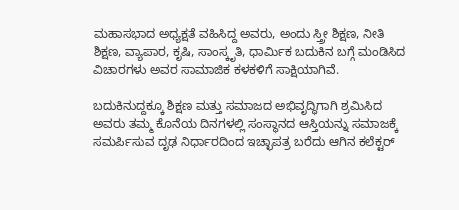ಮಹಾಸಭಾದ ಅಧ್ಯಕ್ಷತೆ ವಹಿಸಿದ್ದ ಅವರು, ಅಂದು ಸ್ತ್ರೀ ಶಿಕ್ಷಣ, ನೀತಿ ಶಿಕ್ಷಣ, ವ್ಯಾಪಾರ, ಕೃಷಿ, ಸಾಂಸ್ಕೃತಿ, ಧಾರ್ಮಿಕ ಬದುಕಿನ ಬಗ್ಗೆ ಮಂಡಿಸಿದ ವಿಚಾರಗಳು ಅವರ ಸಾಮಾಜಿಕ ಕಳಕಳಿಗೆ ಸಾಕ್ಷಿಯಾಗಿವೆ.

ಬದುಕಿನುದ್ದಕ್ಕೂ ಶಿಕ್ಷಣ ಮತ್ತು ಸಮಾಜದ ಅಭಿವೃದ್ಧಿಗಾಗಿ ಶ್ರಮಿಸಿದ ಅವರು ತಮ್ಮ ಕೊನೆಯ ದಿನಗಳಲ್ಲಿ ಸಂಸ್ಥಾನದ ಆಸ್ತಿಯನ್ನು ಸಮಾಜಕ್ಕೆ ಸಮರ್ಪಿಸುವ ದೃಢ ನಿರ್ಧಾರದಿಂದ ಇಚ್ಛಾಪತ್ರ ಬರೆದು ಆಗಿನ ಕಲೆಕ್ಟರ್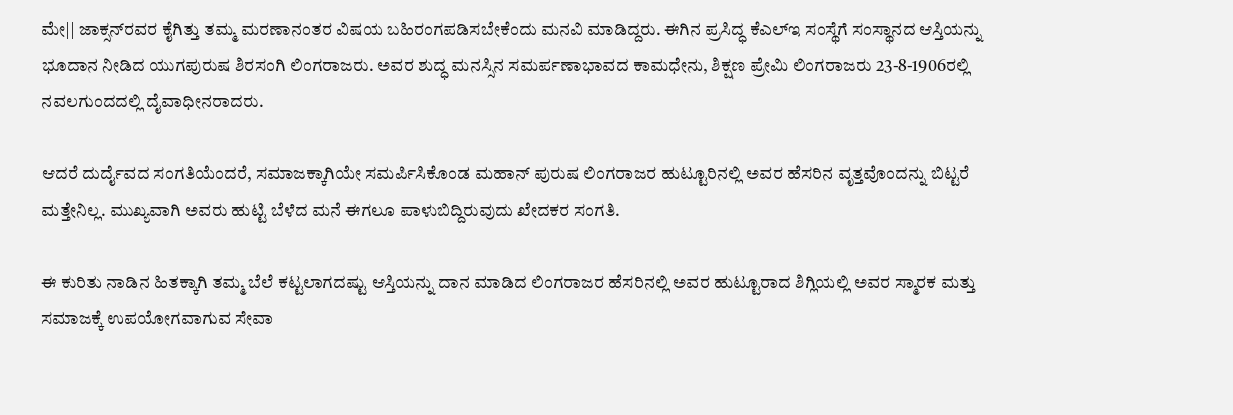ಮೇ|| ಜಾಕ್ಸನ್‌ರವರ ಕೈಗಿತ್ತು ತಮ್ಮ ಮರಣಾನಂತರ ವಿಷಯ ಬಹಿರಂಗಪಡಿಸಬೇಕೆಂದು ಮನವಿ ಮಾಡಿದ್ದರು. ಈಗಿನ ಪ್ರಸಿದ್ಧ ಕೆಎಲ್‌ಇ ಸಂಸ್ಥೆಗೆ ಸಂಸ್ಥಾನದ ಆಸ್ತಿಯನ್ನು ಭೂದಾನ ನೀಡಿದ ಯುಗಪುರುಷ ಶಿರಸಂಗಿ ಲಿಂಗರಾಜರು. ಅವರ ಶುದ್ಧ ಮನಸ್ಸಿನ ಸಮರ್ಪಣಾಭಾವದ ಕಾಮಧೇನು, ಶಿಕ್ಷಣ ಪ್ರೇಮಿ ಲಿಂಗರಾಜರು 23-8-1906ರಲ್ಲಿ ನವಲಗುಂದದಲ್ಲಿ ದೈವಾಧೀನರಾದರು.

ಆದರೆ ದುರ್ದೈವದ ಸಂಗತಿಯೆಂದರೆ, ಸಮಾಜಕ್ಕಾಗಿಯೇ ಸಮರ್ಪಿಸಿಕೊಂಡ ಮಹಾನ್ ಪುರುಷ ಲಿಂಗರಾಜರ ಹುಟ್ಟೂರಿನಲ್ಲಿ ಅವರ ಹೆಸರಿನ ವೃತ್ತವೊಂದನ್ನು ಬಿಟ್ಟರೆ ಮತ್ತೇನಿಲ್ಲ. ಮುಖ್ಯವಾಗಿ ಅವರು ಹುಟ್ಟಿ ಬೆಳೆದ ಮನೆ ಈಗಲೂ ಪಾಳುಬಿದ್ದಿರುವುದು ಖೇದಕರ ಸಂಗತಿ.

ಈ ಕುರಿತು ನಾಡಿನ ಹಿತಕ್ಕಾಗಿ ತಮ್ಮ ಬೆಲೆ ಕಟ್ಟಲಾಗದಷ್ಟು ಆಸ್ತಿಯನ್ನು ದಾನ ಮಾಡಿದ ಲಿಂಗರಾಜರ ಹೆಸರಿನಲ್ಲಿ ಅವರ ಹುಟ್ಟೂರಾದ ಶಿಗ್ಲಿಯಲ್ಲಿ ಅವರ ಸ್ಮಾರಕ ಮತ್ತು ಸಮಾಜಕ್ಕೆ ಉಪಯೋಗವಾಗುವ ಸೇವಾ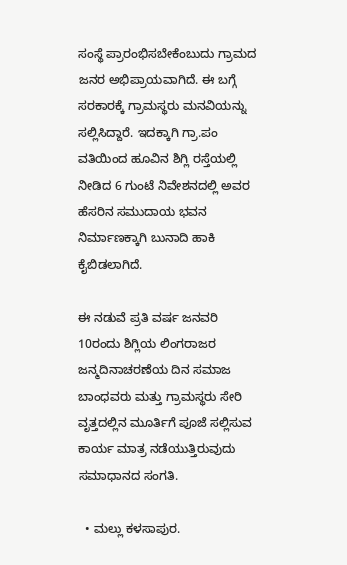ಸಂಸ್ಥೆ ಪ್ರಾರಂಭಿಸಬೇಕೆಂಬುದು ಗ್ರಾಮದ ಜನರ ಅಭಿಪ್ರಾಯವಾಗಿದೆ. ಈ ಬಗ್ಗೆ ಸರಕಾರಕ್ಕೆ ಗ್ರಾಮಸ್ಥರು ಮನವಿಯನ್ನು ಸಲ್ಲಿಸಿದ್ದಾರೆ. ಇದಕ್ಕಾಗಿ ಗ್ರಾ.ಪಂ ವತಿಯಿಂದ ಹೂವಿನ ಶಿಗ್ಲಿ ರಸ್ತೆಯಲ್ಲಿ ನೀಡಿದ 6 ಗುಂಟೆ ನಿವೇಶನದಲ್ಲಿ ಅವರ ಹೆಸರಿನ ಸಮುದಾಯ ಭವನ ನಿರ್ಮಾಣಕ್ಕಾಗಿ ಬುನಾದಿ ಹಾಕಿ ಕೈಬಿಡಲಾಗಿದೆ.

ಈ ನಡುವೆ ಪ್ರತಿ ವರ್ಷ ಜನವರಿ 10ರಂದು ಶಿಗ್ಲಿಯ ಲಿಂಗರಾಜರ ಜನ್ಮದಿನಾಚರಣೆಯ ದಿನ ಸಮಾಜ ಬಾಂಧವರು ಮತ್ತು ಗ್ರಾಮಸ್ಥರು ಸೇರಿ ವೃತ್ತದಲ್ಲಿನ ಮೂರ್ತಿಗೆ ಪೂಜೆ ಸಲ್ಲಿಸುವ ಕಾರ್ಯ ಮಾತ್ರ ನಡೆಯುತ್ತಿರುವುದು ಸಮಾಧಾನದ ಸಂಗತಿ.

  • ಮಲ್ಲು ಕಳಸಾಪುರ.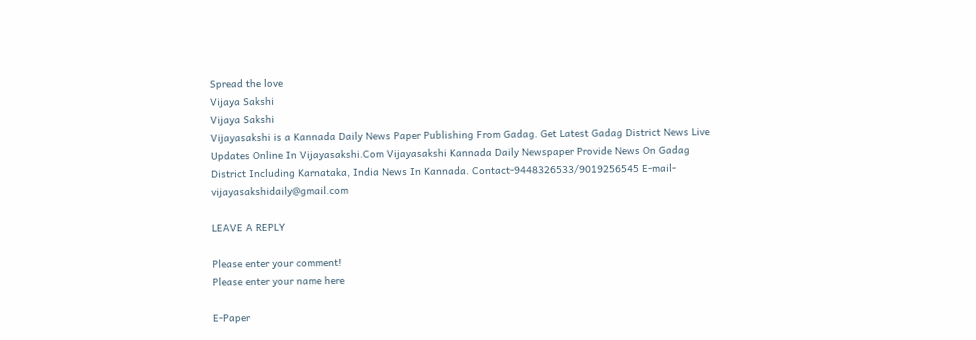Spread the love
Vijaya Sakshi
Vijaya Sakshi
Vijayasakshi is a Kannada Daily News Paper Publishing From Gadag. Get Latest Gadag District News Live Updates Online In Vijayasakshi.Com Vijayasakshi Kannada Daily Newspaper Provide News On Gadag District Including Karnataka, India News In Kannada. Contact-9448326533/9019256545 E-mail-vijayasakshidaily@gmail.com

LEAVE A REPLY

Please enter your comment!
Please enter your name here

E-Paper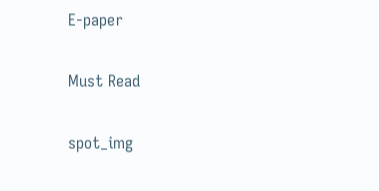E-paper

Must Read

spot_img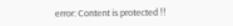error: Content is protected !!